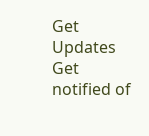Get Updates
Get notified of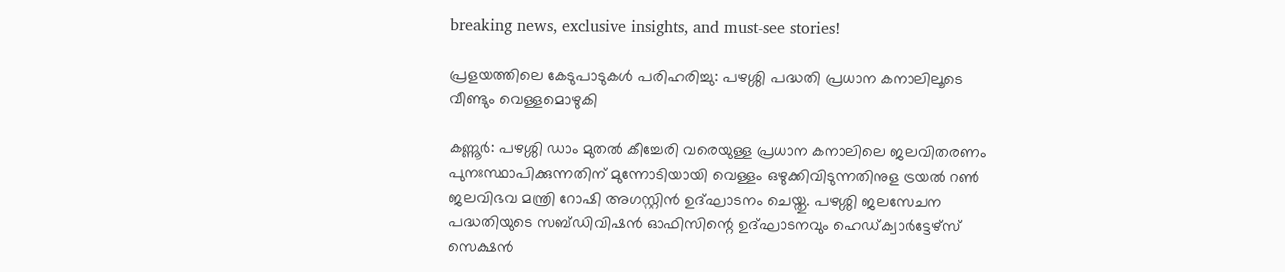breaking news, exclusive insights, and must-see stories!

പ്രളയത്തിലെ കേടുപാടുകള്‍ പരിഹരിച്ചു: പഴശ്ശി പദ്ധതി പ്രധാന കനാലിലൂടെ വീണ്ടും വെള്ളമൊഴുകി

കണ്ണൂർ: പഴശ്ശി ഡാം മുതല്‍ കീച്ചേരി വരെയുള്ള പ്രധാന കനാലിലെ ജലവിതരണം പുനഃസ്ഥാപിക്കുന്നതിന് മുന്നോടിയായി വെള്ളം ഒഴുക്കിവിടുന്നതിനുള ട്രയല്‍ റണ്‍ ജലവിഭവ മന്ത്രി റോഷി അഗസ്റ്റിന്‍ ഉദ്ഘാടനം ചെയ്തു. പഴശ്ശി ജലസേചന പദ്ധതിയുടെ സബ്ഡിവിഷൻ ഓഫിസിന്റെ ഉദ്ഘാടനവും ഹെഡ്ക്വാർട്ടേഴ്സ് സെക്ഷൻ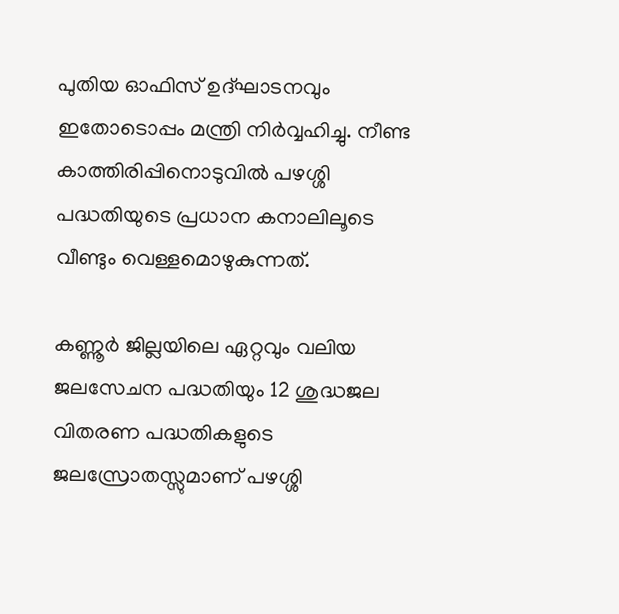പുതിയ ഓഫിസ് ഉദ്ഘാടനവും ഇതോടൊപ്പം മന്ത്രി നിർവ്വഹിച്ചു. നീണ്ട കാത്തിരിപ്പിനൊടുവിൽ പഴശ്ശി പദ്ധതിയുടെ പ്രധാന കനാലിലൂടെ വീണ്ടും വെള്ളമൊഴുകുന്നത്.

കണ്ണൂർ ജില്ലയിലെ ഏറ്റവും വലിയ ജലസേചന പദ്ധതിയും 12 ശുദ്ധജല വിതരണ പദ്ധതികളുടെ ജലസ്രോതസ്സുമാണ് പഴശ്ശി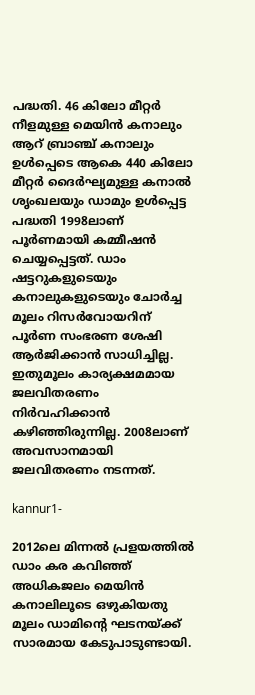പദ്ധതി. 46 കിലോ മീറ്റർ നീളമുള്ള മെയിൻ കനാലും ആറ് ബ്രാഞ്ച് കനാലും ഉൾപ്പെടെ ആകെ 440 കിലോ മീറ്റർ ദൈർഘ്യമുള്ള കനാൽ ശൃംഖലയും ഡാമും ഉൾപ്പെട്ട പദ്ധതി 1998ലാണ് പൂർണമായി കമ്മീഷൻ ചെയ്യപ്പെട്ടത്. ഡാം ഷട്ടറുകളുടെയും കനാലുകളുടെയും ചോർച്ച മൂലം റിസർവോയറിന് പൂർണ സംഭരണ ശേഷി ആർജിക്കാൻ സാധിച്ചില്ല. ഇതുമൂലം കാര്യക്ഷമമായ ജലവിതരണം നിർവഹിക്കാൻ കഴിഞ്ഞിരുന്നില്ല. 2008ലാണ് അവസാനമായി ജലവിതരണം നടന്നത്.

kannur1-

2012ലെ മിന്നൽ പ്രളയത്തിൽ ഡാം കര കവിഞ്ഞ് അധികജലം മെയിൻ കനാലിലൂടെ ഒഴുകിയതു മൂലം ഡാമിന്റെ ഘടനയ്ക്ക് സാരമായ കേടുപാടുണ്ടായി.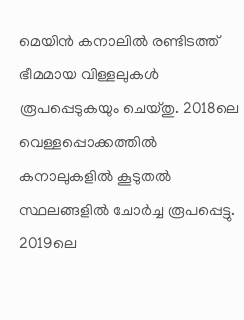മെയിൻ കനാലിൽ രണ്ടിടത്ത് ഭീമമായ വിള്ളലുകൾ രൂപപ്പെടുകയും ചെയ്തു. 2018ലെ വെള്ളപ്പൊക്കത്തിൽ കനാലുകളിൽ കൂടുതൽ സ്ഥലങ്ങളിൽ ചോർച്ച രൂപപ്പെട്ടു. 2019ലെ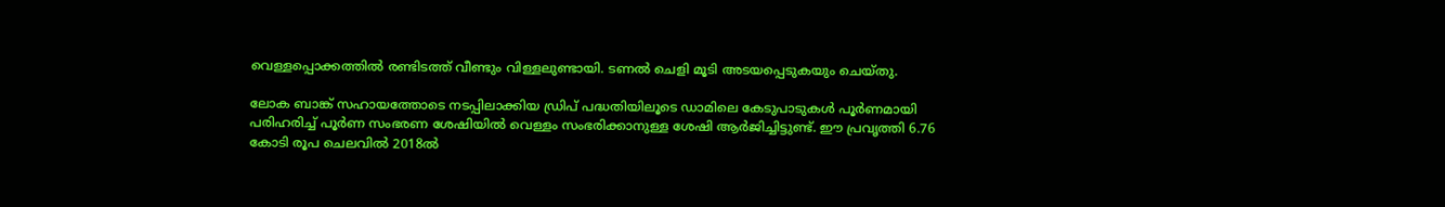വെള്ളപ്പൊക്കത്തിൽ രണ്ടിടത്ത് വീണ്ടും വിള്ളലുണ്ടായി. ടണൽ ചെളി മൂടി അടയപ്പെടുകയും ചെയ്തു.

ലോക ബാങ്ക് സഹായത്തോടെ നടപ്പിലാക്കിയ ഡ്രിപ് പദ്ധതിയിലൂടെ ഡാമിലെ കേടുപാടുകൾ പൂർണമായി പരിഹരിച്ച് പൂർണ സംഭരണ ശേഷിയിൽ വെള്ളം സംഭരിക്കാനുള്ള ശേഷി ആർജിച്ചിട്ടുണ്ട്. ഈ പ്രവൃത്തി 6.76 കോടി രൂപ ചെലവിൽ 2018ൽ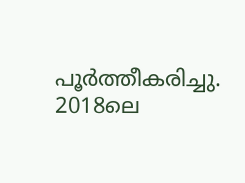പൂർത്തീകരിച്ചു. 2018ലെ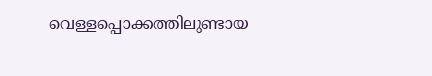വെള്ളപ്പൊക്കത്തിലുണ്ടായ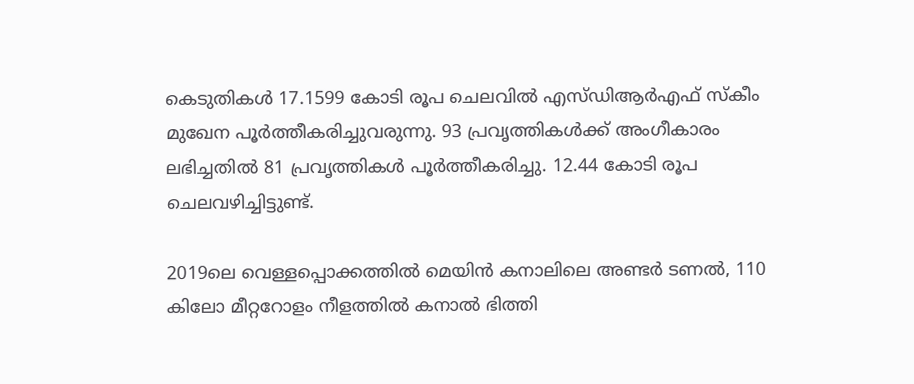കെടുതികൾ 17.1599 കോടി രൂപ ചെലവിൽ എസ്ഡിആർഎഫ് സ്‌കീം മുഖേന പൂർത്തീകരിച്ചുവരുന്നു. 93 പ്രവൃത്തികൾക്ക് അംഗീകാരം ലഭിച്ചതിൽ 81 പ്രവൃത്തികൾ പൂർത്തീകരിച്ചു. 12.44 കോടി രൂപ ചെലവഴിച്ചിട്ടുണ്ട്.

2019ലെ വെള്ളപ്പൊക്കത്തിൽ മെയിൻ കനാലിലെ അണ്ടർ ടണൽ, 110 കിലോ മീറ്ററോളം നീളത്തിൽ കനാൽ ഭിത്തി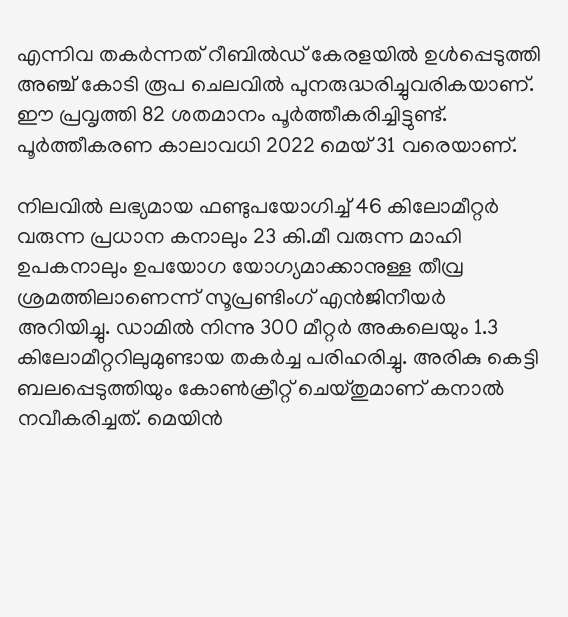എന്നിവ തകർന്നത് റീബിൽഡ് കേരളയിൽ ഉൾപ്പെടുത്തി അഞ്ച് കോടി രൂപ ചെലവിൽ പുനരുദ്ധരിച്ചുവരികയാണ്. ഈ പ്രവൃത്തി 82 ശതമാനം പൂർത്തീകരിച്ചിട്ടുണ്ട്. പൂർത്തീകരണ കാലാവധി 2022 മെയ് 31 വരെയാണ്.

നിലവിൽ ലഭ്യമായ ഫണ്ടുപയോഗിച്ച് 46 കിലോമീറ്റർ വരുന്ന പ്രധാന കനാലും 23 കി.മീ വരുന്ന മാഹി ഉപകനാലും ഉപയോഗ യോഗ്യമാക്കാനുള്ള തീവ്ര ശ്രമത്തിലാണെന്ന് സൂപ്രണ്ടിംഗ് എൻജിനീയർ അറിയിച്ചു. ഡാമിൽ നിന്നു 300 മീറ്റർ അകലെയും 1.3 കിലോമീറ്ററിലുമുണ്ടായ തകർച്ച പരിഹരിച്ചു. അരികു കെട്ടി ബലപ്പെടുത്തിയും കോൺക്രീറ്റ് ചെയ്തുമാണ് കനാൽ നവീകരിച്ചത്. മെയിൻ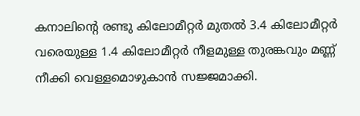കനാലിന്റെ രണ്ടു കിലോമീറ്റർ മുതൽ 3.4 കിലോമീറ്റർ വരെയുള്ള 1.4 കിലോമീറ്റർ നീളമുള്ള തുരങ്കവും മണ്ണ് നീക്കി വെള്ളമൊഴുകാൻ സജ്ജമാക്കി.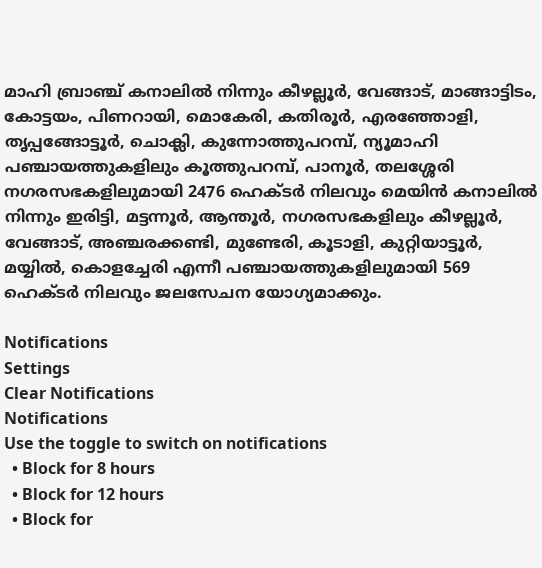മാഹി ബ്രാഞ്ച് കനാലിൽ നിന്നും കീഴല്ലൂർ, വേങ്ങാട്, മാങ്ങാട്ടിടം, കോട്ടയം, പിണറായി, മൊകേരി, കതിരൂർ, എരഞ്ഞോളി, തൃപ്പങ്ങോട്ടൂർ, ചൊക്ലി, കുന്നോത്തുപറമ്പ്, ന്യൂമാഹി പഞ്ചായത്തുകളിലും കൂത്തുപറമ്പ്, പാനൂർ, തലശ്ശേരി നഗരസഭകളിലുമായി 2476 ഹെക്ടർ നിലവും മെയിൻ കനാലിൽ നിന്നും ഇരിട്ടി, മട്ടന്നൂർ, ആന്തൂർ, നഗരസഭകളിലും കീഴല്ലൂർ, വേങ്ങാട്, അഞ്ചരക്കണ്ടി, മുണ്ടേരി, കൂടാളി, കുറ്റിയാട്ടൂർ, മയ്യിൽ, കൊളച്ചേരി എന്നീ പഞ്ചായത്തുകളിലുമായി 569 ഹെക്ടർ നിലവും ജലസേചന യോഗ്യമാക്കും.

Notifications
Settings
Clear Notifications
Notifications
Use the toggle to switch on notifications
  • Block for 8 hours
  • Block for 12 hours
  • Block for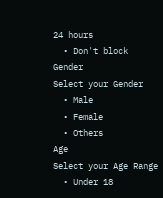24 hours
  • Don't block
Gender
Select your Gender
  • Male
  • Female
  • Others
Age
Select your Age Range
  • Under 18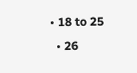• 18 to 25
  • 26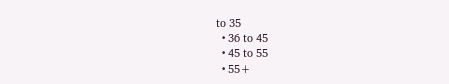to 35
  • 36 to 45
  • 45 to 55
  • 55+